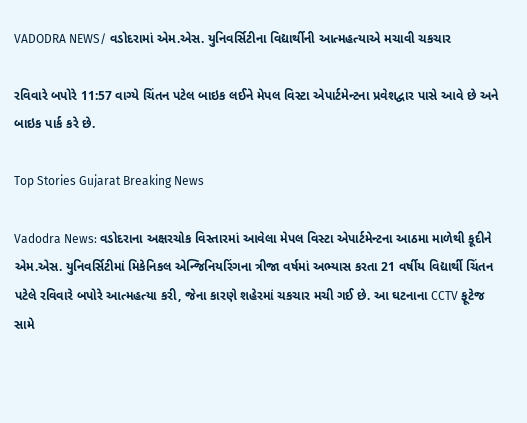VADODRA NEWS/ વડોદરામાં એમ.એસ. યુનિવર્સિટીના વિદ્યાર્થીની આત્મહત્યાએ મચાવી ચકચાર

રવિવારે બપોરે 11:57 વાગ્યે ચિંતન પટેલ બાઇક લઈને મેપલ વિસ્ટા એપાર્ટમેન્ટના પ્રવેશદ્વાર પાસે આવે છે અને બાઇક પાર્ક કરે છે.

Top Stories Gujarat Breaking News

Vadodra News: વડોદરાના અક્ષરચોક વિસ્તારમાં આવેલા મેપલ વિસ્ટા એપાર્ટમેન્ટના આઠમા માળેથી કૂદીને એમ.એસ. યુનિવર્સિટીમાં મિકેનિકલ એન્જિનિયરિંગના ત્રીજા વર્ષમાં અભ્યાસ કરતા 21 વર્ષીય વિદ્યાર્થી ચિંતન પટેલે રવિવારે બપોરે આત્મહત્યા કરી, જેના કારણે શહેરમાં ચકચાર મચી ગઈ છે. આ ઘટનાના CCTV ફૂટેજ સામે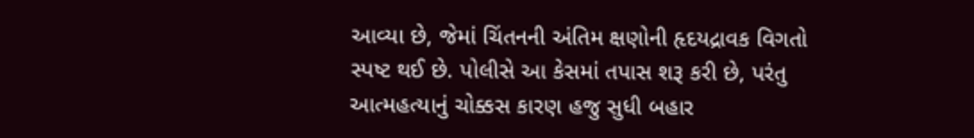આવ્યા છે, જેમાં ચિંતનની અંતિમ ક્ષણોની હૃદયદ્રાવક વિગતો સ્પષ્ટ થઈ છે. પોલીસે આ કેસમાં તપાસ શરૂ કરી છે, પરંતુ આત્મહત્યાનું ચોક્કસ કારણ હજુ સુધી બહાર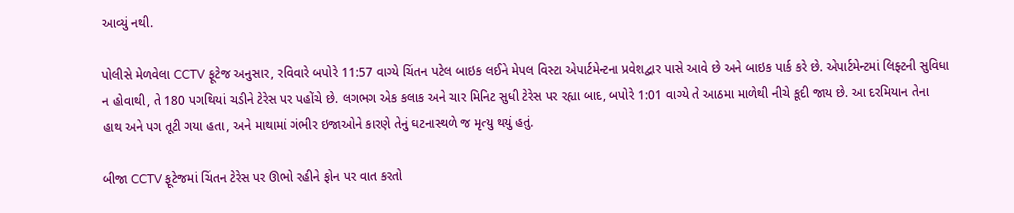આવ્યું નથી.

પોલીસે મેળવેલા CCTV ફૂટેજ અનુસાર, રવિવારે બપોરે 11:57 વાગ્યે ચિંતન પટેલ બાઇક લઈને મેપલ વિસ્ટા એપાર્ટમેન્ટના પ્રવેશદ્વાર પાસે આવે છે અને બાઇક પાર્ક કરે છે. એપાર્ટમેન્ટમાં લિફ્ટની સુવિધા ન હોવાથી, તે 180 પગથિયાં ચડીને ટેરેસ પર પહોંચે છે. લગભગ એક કલાક અને ચાર મિનિટ સુધી ટેરેસ પર રહ્યા બાદ, બપોરે 1:01 વાગ્યે તે આઠમા માળેથી નીચે કૂદી જાય છે. આ દરમિયાન તેના હાથ અને પગ તૂટી ગયા હતા, અને માથામાં ગંભીર ઇજાઓને કારણે તેનું ઘટનાસ્થળે જ મૃત્યુ થયું હતું.

બીજા CCTV ફૂટેજમાં ચિંતન ટેરેસ પર ઊભો રહીને ફોન પર વાત કરતો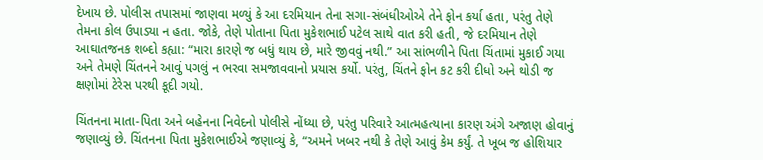દેખાય છે. પોલીસ તપાસમાં જાણવા મળ્યું કે આ દરમિયાન તેના સગા-સંબંધીઓએ તેને ફોન કર્યા હતા, પરંતુ તેણે તેમના કોલ ઉપાડ્યા ન હતા. જોકે, તેણે પોતાના પિતા મુકેશભાઈ પટેલ સાથે વાત કરી હતી, જે દરમિયાન તેણે આઘાતજનક શબ્દો કહ્યા: “મારા કારણે જ બધું થાય છે, મારે જીવવું નથી.” આ સાંભળીને પિતા ચિંતામાં મુકાઈ ગયા અને તેમણે ચિંતનને આવું પગલું ન ભરવા સમજાવવાનો પ્રયાસ કર્યો. પરંતુ, ચિંતને ફોન કટ કરી દીધો અને થોડી જ ક્ષણોમાં ટેરેસ પરથી કૂદી ગયો.

ચિંતનના માતા-પિતા અને બહેનના નિવેદનો પોલીસે નોંધ્યા છે, પરંતુ પરિવારે આત્મહત્યાના કારણ અંગે અજાણ હોવાનું જણાવ્યું છે. ચિંતનના પિતા મુકેશભાઈએ જણાવ્યું કે, “અમને ખબર નથી કે તેણે આવું કેમ કર્યું. તે ખૂબ જ હોશિયાર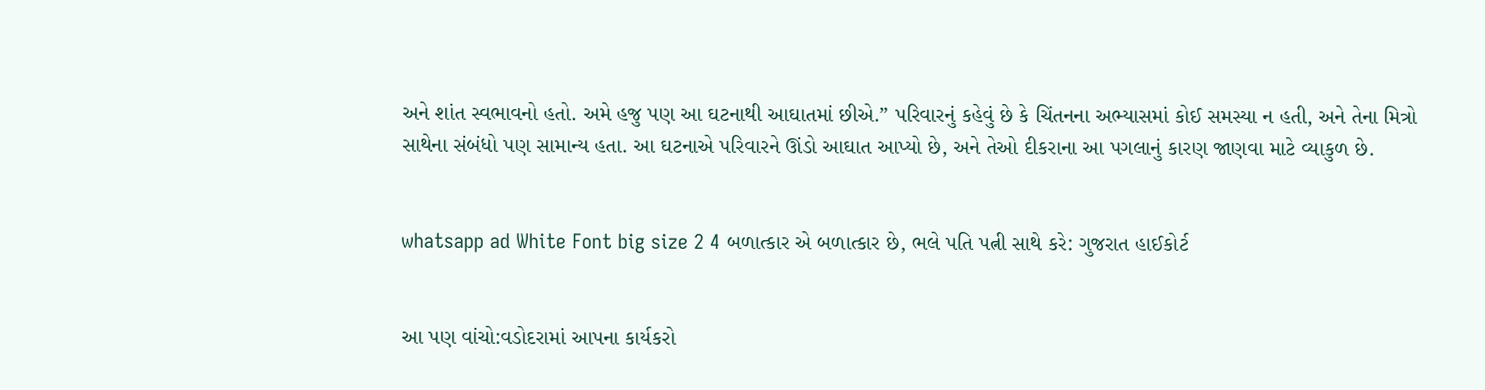અને શાંત સ્વભાવનો હતો. અમે હજુ પણ આ ઘટનાથી આઘાતમાં છીએ.” પરિવારનું કહેવું છે કે ચિંતનના અભ્યાસમાં કોઈ સમસ્યા ન હતી, અને તેના મિત્રો સાથેના સંબંધો પણ સામાન્ય હતા. આ ઘટનાએ પરિવારને ઊંડો આઘાત આપ્યો છે, અને તેઓ દીકરાના આ પગલાનું કારણ જાણવા માટે વ્યાકુળ છે.


whatsapp ad White Font big size 2 4 બળાત્કાર એ બળાત્કાર છે, ભલે પતિ પત્ની સાથે કરે: ગુજરાત હાઈકોર્ટ


આ પણ વાંચો:વડોદરામાં આપના કાર્યકરો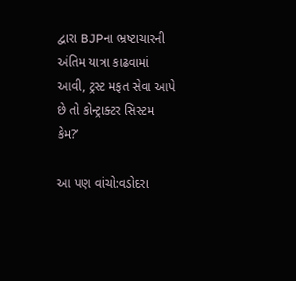દ્વારા BJPના ભ્રષ્ટાચારની અંતિમ યાત્રા કાઢવામાં આવી, ટ્રસ્ટ મફત સેવા આપે છે તો કોન્ટ્રાક્ટર સિસ્ટમ કેમ?’

આ પણ વાંચો:વડોદરા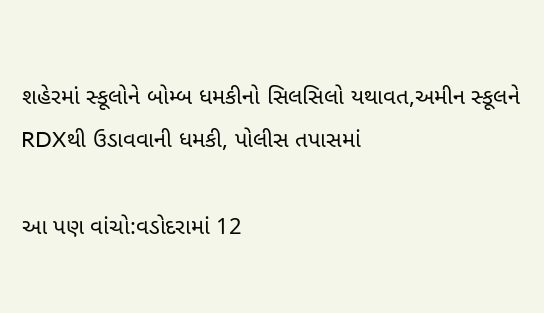શહેરમાં સ્કૂલોને બોમ્બ ધમકીનો સિલસિલો યથાવત,અમીન સ્કૂલને RDXથી ઉડાવવાની ધમકી, પોલીસ તપાસમાં

આ પણ વાંચો:વડોદરામાં 12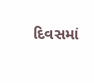દિવસમાં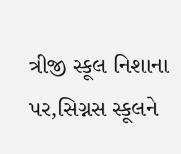ત્રીજી સ્કૂલ નિશાના પર,સિગ્નસ સ્કૂલને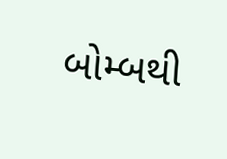બોમ્બથી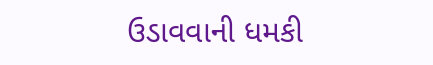ઉડાવવાની ધમકી